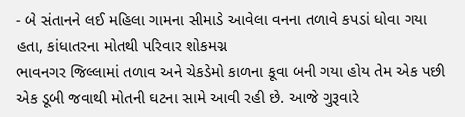- બે સંતાનને લઈ મહિલા ગામના સીમાડે આવેલા વનના તળાવે કપડાં ધોવા ગયા હતા, કાંધાતરના મોતથી પરિવાર શોકમગ્ન
ભાવનગર જિલ્લામાં તળાવ અને ચેકડેમો કાળના કૂવા બની ગયા હોય તેમ એક પછી એક ડૂબી જવાથી મોતની ઘટના સામે આવી રહી છે. આજે ગુરૂવારે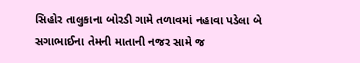સિહોર તાલુકાના બોરડી ગામે તળાવમાં નહાવા પડેલા બે સગાભાઈના તેમની માતાની નજર સામે જ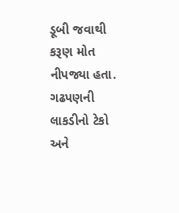ડૂબી જવાથી કરૂણ મોત નીપજ્યા હતા. ગઢપણની લાકડીનો ટેકો અને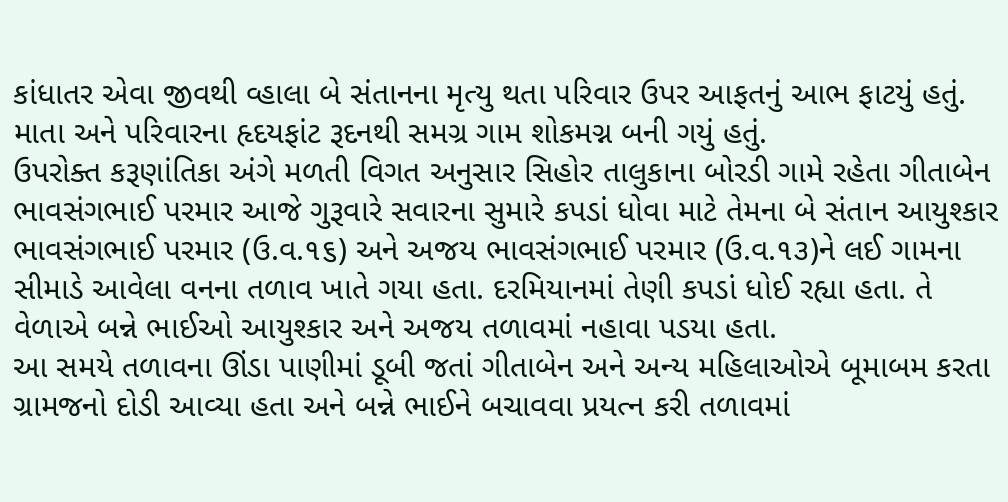કાંધાતર એવા જીવથી વ્હાલા બે સંતાનના મૃત્યુ થતા પરિવાર ઉપર આફતનું આભ ફાટયું હતું. માતા અને પરિવારના હૃદયફાંટ રૂદનથી સમગ્ર ગામ શોકમગ્ન બની ગયું હતું.
ઉપરોક્ત કરૂણાંતિકા અંગે મળતી વિગત અનુસાર સિહોર તાલુકાના બોરડી ગામે રહેતા ગીતાબેન ભાવસંગભાઈ પરમાર આજે ગુરૂવારે સવારના સુમારે કપડાં ધોવા માટે તેમના બે સંતાન આયુશ્કાર ભાવસંગભાઈ પરમાર (ઉ.વ.૧૬) અને અજય ભાવસંગભાઈ પરમાર (ઉ.વ.૧૩)ને લઈ ગામના સીમાડે આવેલા વનના તળાવ ખાતે ગયા હતા. દરમિયાનમાં તેણી કપડાં ધોઈ રહ્યા હતા. તે વેળાએ બન્ને ભાઈઓ આયુશ્કાર અને અજય તળાવમાં નહાવા પડયા હતા.
આ સમયે તળાવના ઊંડા પાણીમાં ડૂબી જતાં ગીતાબેન અને અન્ય મહિલાઓએ બૂમાબમ કરતા ગ્રામજનો દોડી આવ્યા હતા અને બન્ને ભાઈને બચાવવા પ્રયત્ન કરી તળાવમાં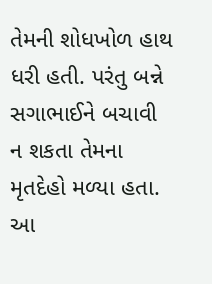તેમની શોધખોળ હાથ ધરી હતી. પરંતુ બન્ને સગાભાઈને બચાવી ન શકતા તેમના મૃતદેહો મળ્યા હતા. આ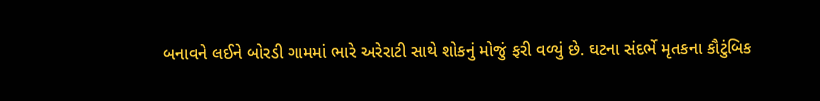બનાવને લઈને બોરડી ગામમાં ભારે અરેરાટી સાથે શોકનું મોજું ફરી વળ્યું છે. ઘટના સંદર્ભે મૃતકના કૌટુંબિક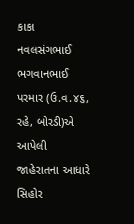કાકા નવલસંગભાઈ ભગવાનભાઈ પરમાર (ઉ.વ.૪૬, રહે, બોરડી)એ આપેલી જાહેરાતના આધારે સિહોર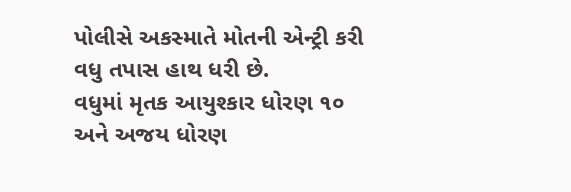પોલીસે અકસ્માતે મોતની એન્ટ્રી કરી વધુ તપાસ હાથ ધરી છે.
વધુમાં મૃતક આયુશ્કાર ધોરણ ૧૦ અને અજય ધોરણ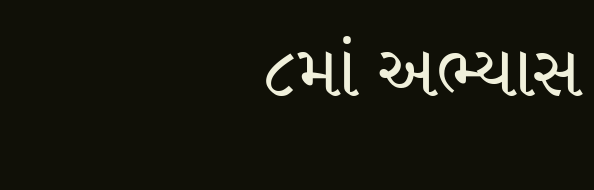૮માં અભ્યાસ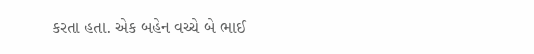કરતા હતા. એક બહેન વચ્ચે બે ભાઈ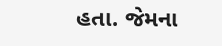હતા. જેમના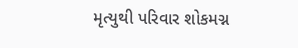મૃત્યુથી પરિવાર શોકમગ્ન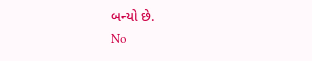બન્યો છે.
No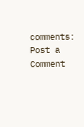comments:
Post a Comment